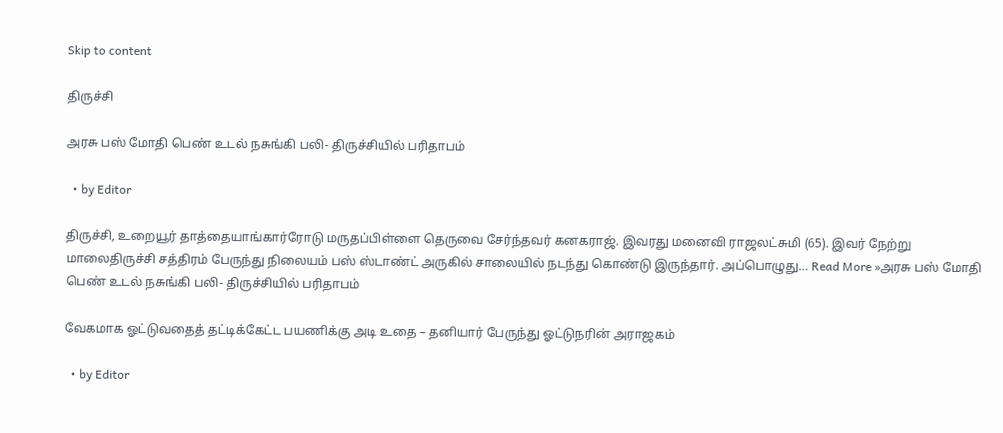Skip to content

திருச்சி

அரசு பஸ் மோதி பெண் உடல் நசுங்கி பலி- திருச்சியில் பரிதாபம்

  • by Editor

திருச்சி, உறையூர் தாத்தையாங்கார்ரோடு மருதப்பிள்ளை தெருவை சேர்ந்தவர் கனகராஜ். இவரது மனைவி ராஜலட்சுமி (65). இவர் நேற்று மாலைதிருச்சி சத்திரம் பேருந்து நிலையம் பஸ் ஸ்டாண்ட் அருகில் சாலையில் நடந்து கொண்டு இருந்தார். அப்பொழுது… Read More »அரசு பஸ் மோதி பெண் உடல் நசுங்கி பலி- திருச்சியில் பரிதாபம்

வேகமாக ஓட்டுவதைத் தட்டிக்கேட்ட பயணிக்கு அடி உதை – தனியார் பேருந்து ஓட்டுநரின் அராஜகம்

  • by Editor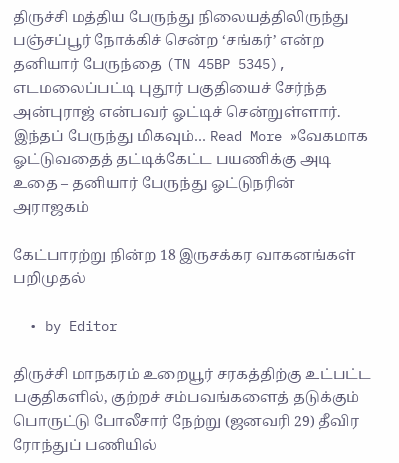திருச்சி மத்திய பேருந்து நிலையத்திலிருந்து பஞ்சப்பூர் நோக்கிச் சென்ற ‘சங்கர்’ என்ற தனியார் பேருந்தை (TN 45BP 5345), எடமலைப்பட்டி புதூர் பகுதியைச் சேர்ந்த அன்புராஜ் என்பவர் ஓட்டிச் சென்றுள்ளார். இந்தப் பேருந்து மிகவும்… Read More »வேகமாக ஓட்டுவதைத் தட்டிக்கேட்ட பயணிக்கு அடி உதை – தனியார் பேருந்து ஓட்டுநரின் அராஜகம்

கேட்பாரற்று நின்ற 18 இருசக்கர வாகனங்கள் பறிமுதல்

  • by Editor

திருச்சி மாநகரம் உறையூர் சரகத்திற்கு உட்பட்ட பகுதிகளில், குற்றச் சம்பவங்களைத் தடுக்கும் பொருட்டு போலீசார் நேற்று (ஜனவரி 29) தீவிர ரோந்துப் பணியில்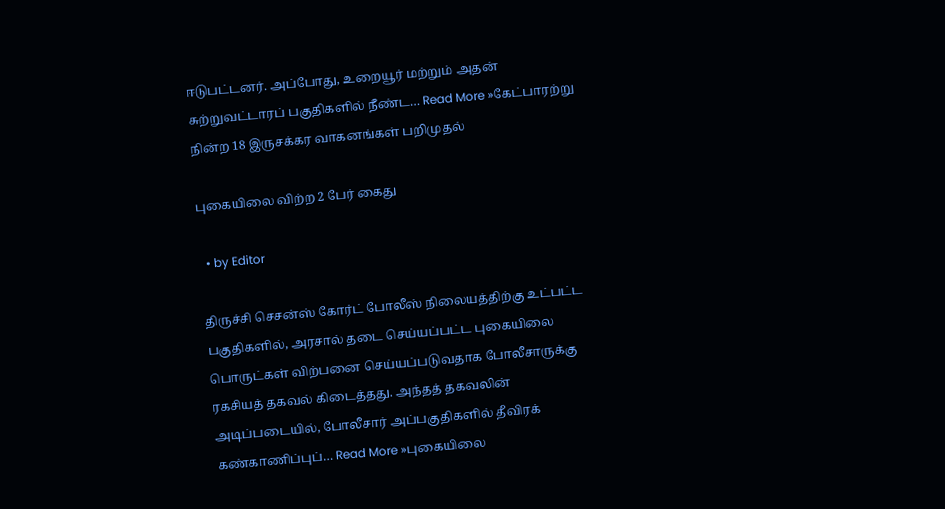ஈடுபட்டனர். அப்போது, உறையூர் மற்றும் அதன் சுற்றுவட்டாரப் பகுதிகளில் நீண்ட… Read More »கேட்பாரற்று நின்ற 18 இருசக்கர வாகனங்கள் பறிமுதல்

புகையிலை விற்ற 2 பேர் கைது

  • by Editor

திருச்சி செசன்ஸ் கோர்ட் போலீஸ் நிலையத்திற்கு உட்பட்ட பகுதிகளில், அரசால் தடை செய்யப்பட்ட புகையிலை பொருட்கள் விற்பனை செய்யப்படுவதாக போலீசாருக்கு ரகசியத் தகவல் கிடைத்தது. அந்தத் தகவலின் அடிப்படையில், போலீசார் அப்பகுதிகளில் தீவிரக் கண்காணிப்புப்… Read More »புகையிலை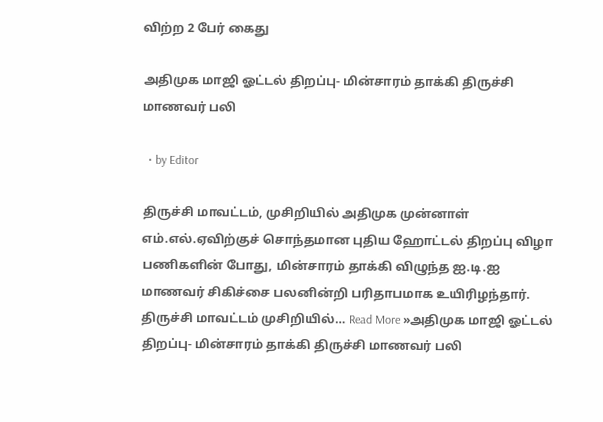விற்ற 2 பேர் கைது

அதிமுக மாஜி ஓட்டல் திறப்பு- மின்சாரம் தாக்கி திருச்சி மாணவர் பலி

  • by Editor

திருச்சி மாவட்டம், முசிறியில் அதிமுக முன்னாள் எம்.எல்.ஏவிற்குச் சொந்தமான புதிய ஹோட்டல் திறப்பு விழா பணிகளின் போது, மின்சாரம் தாக்கி விழுந்த ஐ.டி.ஐ மாணவர் சிகிச்சை பலனின்றி பரிதாபமாக உயிரிழந்தார். திருச்சி மாவட்டம் முசிறியில்… Read More »அதிமுக மாஜி ஓட்டல் திறப்பு- மின்சாரம் தாக்கி திருச்சி மாணவர் பலி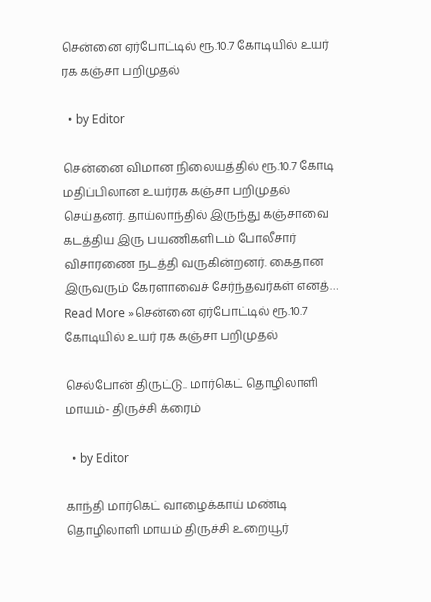சென்னை ஏர்போட்டில் ரூ.10.7 கோடியில் உயர் ரக கஞ்சா பறிமுதல்

  • by Editor

சென்னை விமான நிலையத்தில் ரூ.10.7 கோடி மதிப்பிலான உயர்ரக கஞ்சா பறிமுதல் செய்தனர். தாய்லாந்தில் இருந்து கஞ்சாவை கடத்திய இரு பயணிகளிடம் போலீசார் விசாரணை நடத்தி வருகின்றனர். கைதான இருவரும் கேரளாவைச் சேர்ந்தவர்கள் எனத்… Read More »சென்னை ஏர்போட்டில் ரூ.10.7 கோடியில் உயர் ரக கஞ்சா பறிமுதல்

செல்போன் திருட்டு.. மார்கெட் தொழிலாளி மாயம்- திருச்சி க்ரைம்

  • by Editor

காந்தி மார்கெட் வாழைக்காய் மண்டி தொழிலாளி மாயம் திருச்சி உறையூர்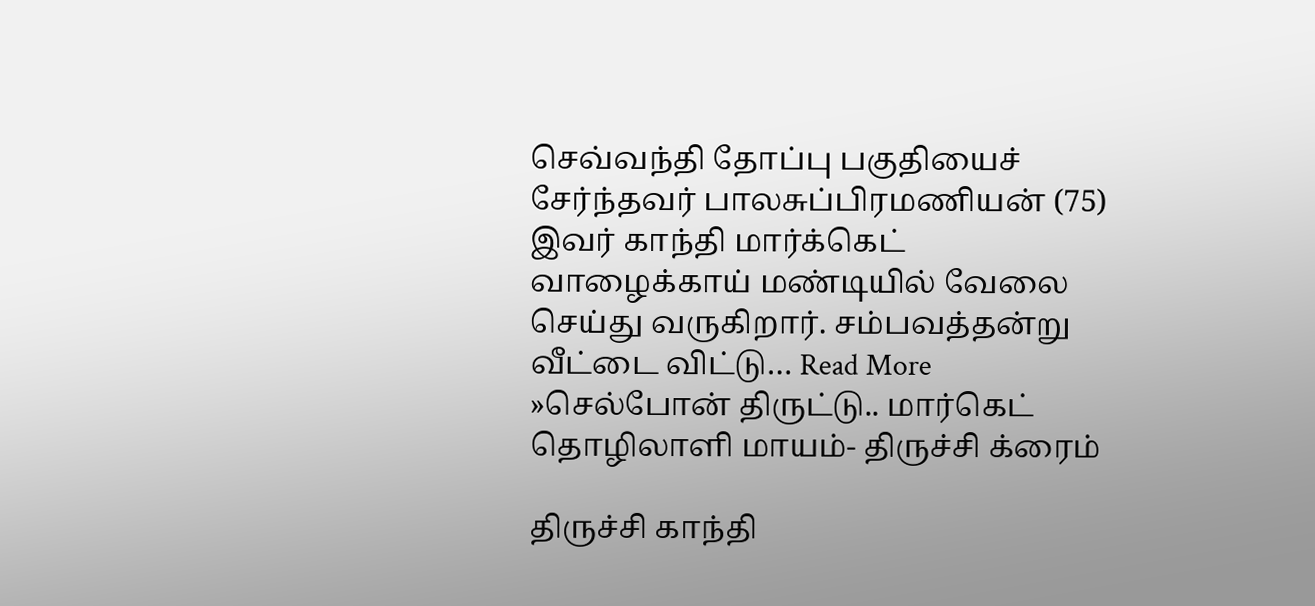செவ்வந்தி தோப்பு பகுதியைச் சேர்ந்தவர் பாலசுப்பிரமணியன் (75) இவர் காந்தி மார்க்கெட் வாழைக்காய் மண்டியில் வேலை செய்து வருகிறார். சம்பவத்தன்று வீட்டை விட்டு… Read More »செல்போன் திருட்டு.. மார்கெட் தொழிலாளி மாயம்- திருச்சி க்ரைம்

திருச்சி காந்தி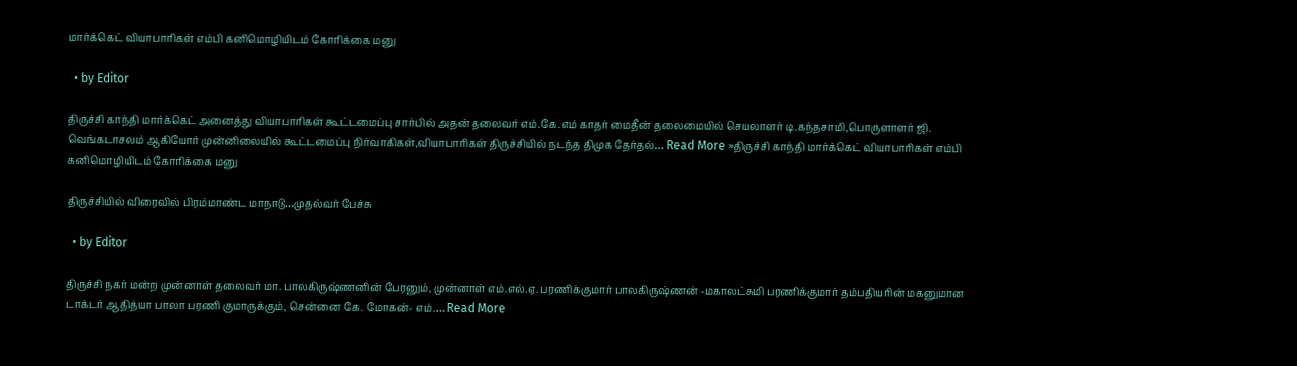மார்க்கெட் வியாபாரிகள் எம்பி கனிமொழியிடம் கோரிக்கை மனு

  • by Editor

திருச்சி காந்தி மார்க்கெட் அனைத்து வியாபாரிகள் கூட்டமைப்பு சார்பில் அதன் தலைவர் எம்.கே.எம் காதர் மைதீன் தலைமையில் செயலாளர் டி.கந்தசாமி,பொருளாளர் ஜி. வெங்கடாசலம் ஆகியோர் முன்னிலையில் கூட்டமைப்பு நிர்வாகிகள்,வியாபாரிகள் திருச்சியில் நடந்த திமுக தேர்தல்… Read More »திருச்சி காந்தி மார்க்கெட் வியாபாரிகள் எம்பி கனிமொழியிடம் கோரிக்கை மனு

திருச்சியில் விரைவில் பிரம்மாண்ட மாநாடு…முதல்வர் பேச்சு

  • by Editor

திருச்சி நகர் மன்ற முன்னாள் தலைவர் மா. பாலகிருஷ்ணனின் பேரனும், முன்னாள் எம்.எல்.ஏ. பரணிக்குமார் பாலகிருஷ்ணன் -மகாலட்சுமி பரணிக்குமார் தம்பதியரின் மகனுமான டாக்டர் ஆதித்யா பாலா பரணி குமாருக்கும், சென்னை கே. மோகன்- எம்.… Read More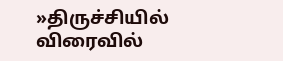»திருச்சியில் விரைவில்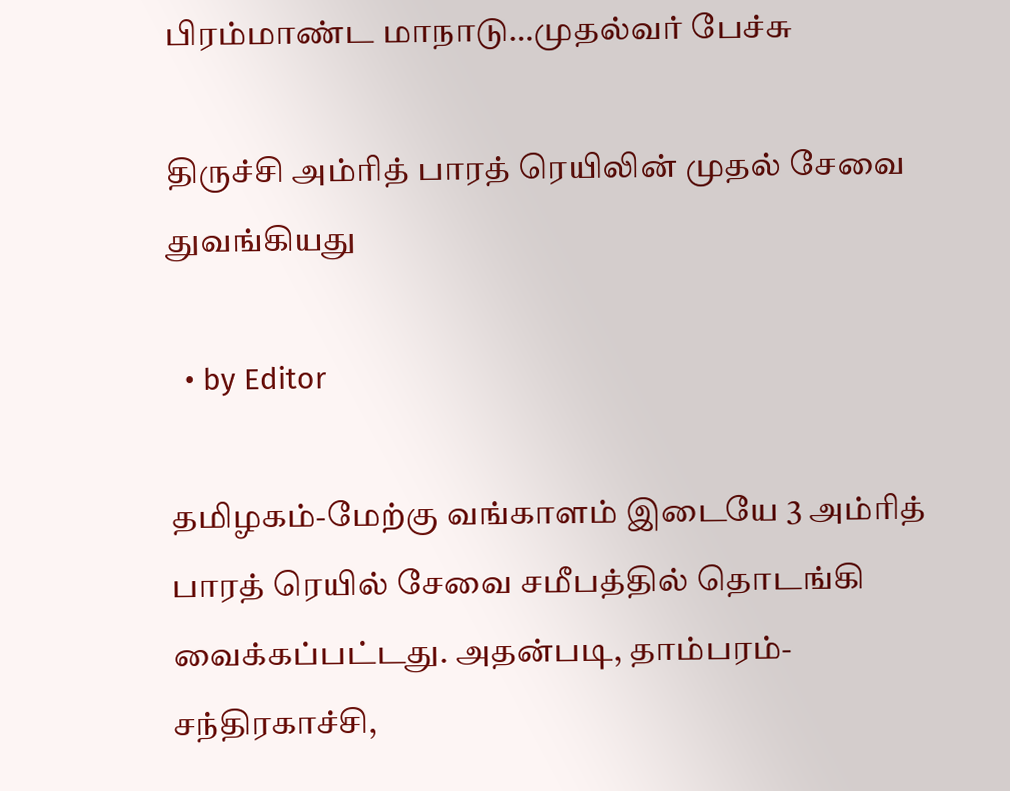பிரம்மாண்ட மாநாடு…முதல்வர் பேச்சு

திருச்சி அம்ரித் பாரத் ரெயிலின் முதல் சேவை துவங்கியது

  • by Editor

தமிழகம்-மேற்கு வங்காளம் இடையே 3 அம்ரித் பாரத் ரெயில் சேவை சமீபத்தில் தொடங்கி வைக்கப்பட்டது. அதன்படி, தாம்பரம்-சந்திரகாச்சி,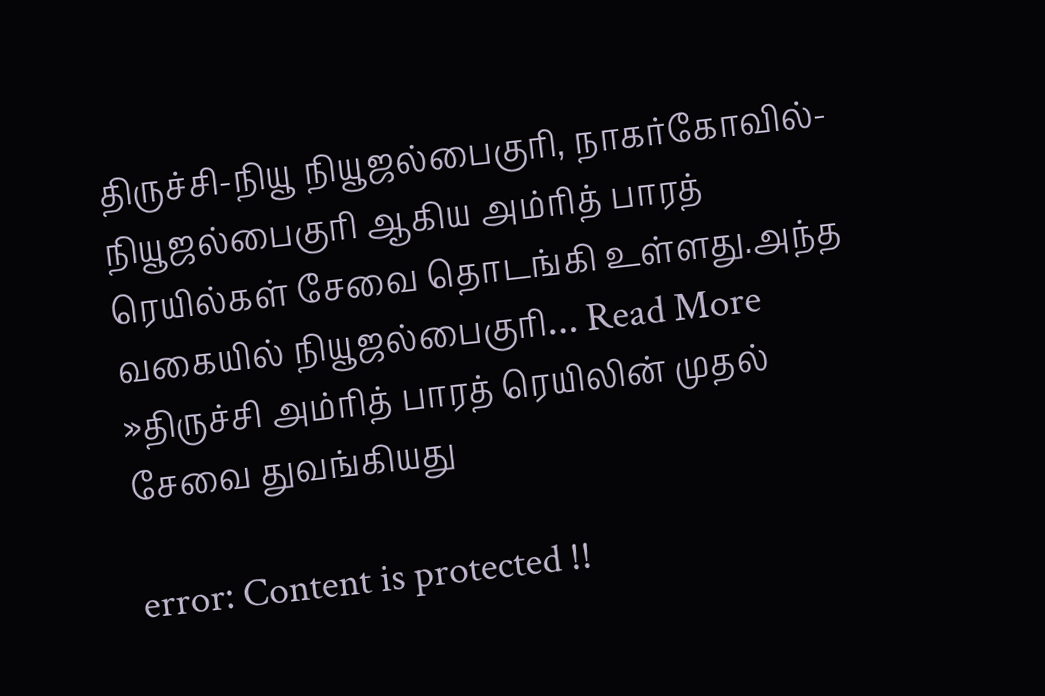திருச்சி-நியூ நியூஜல்பைகுரி, நாகர்கோவில்-நியூஜல்பைகுரி ஆகிய அம்ரித் பாரத் ரெயில்கள் சேவை தொடங்கி உள்ளது.அந்த வகையில் நியூஜல்பைகுரி… Read More »திருச்சி அம்ரித் பாரத் ரெயிலின் முதல் சேவை துவங்கியது

error: Content is protected !!